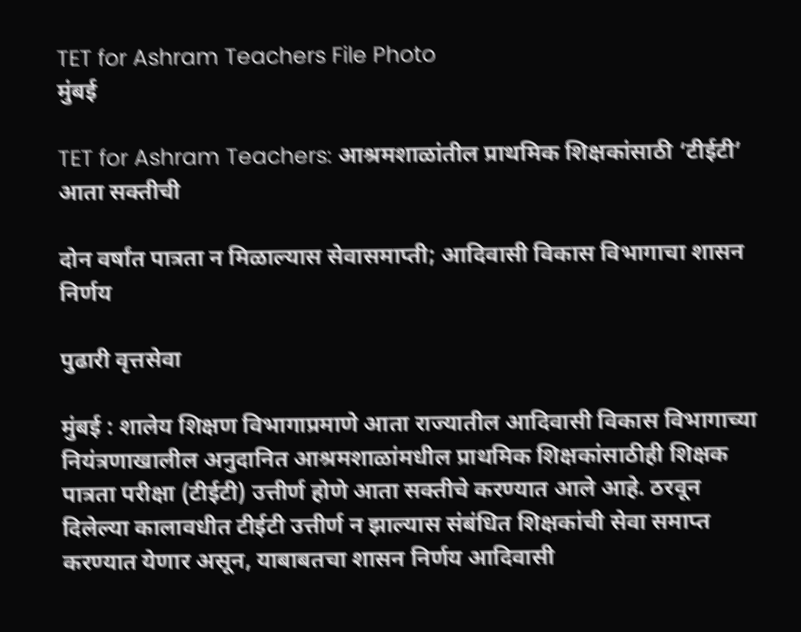TET for Ashram Teachers File Photo
मुंबई

TET for Ashram Teachers: आश्रमशाळांतील प्राथमिक शिक्षकांसाठी ‘टीईटी’ आता सक्तीची

दोन वर्षांत पात्रता न मिळाल्यास सेवासमाप्ती; आदिवासी विकास विभागाचा शासन निर्णय

पुढारी वृत्तसेवा

मुंबई : शालेय शिक्षण विभागाप्रमाणे आता राज्यातील आदिवासी विकास विभागाच्या नियंत्रणाखालील अनुदानित आश्रमशाळांमधील प्राथमिक शिक्षकांसाठीही शिक्षक पात्रता परीक्षा (टीईटी) उत्तीर्ण होणे आता सक्तीचे करण्यात आले आहे. ठरवून दिलेल्या कालावधीत टीईटी उत्तीर्ण न झाल्यास संबंधित शिक्षकांची सेवा समाप्त करण्यात येणार असून, याबाबतचा शासन निर्णय आदिवासी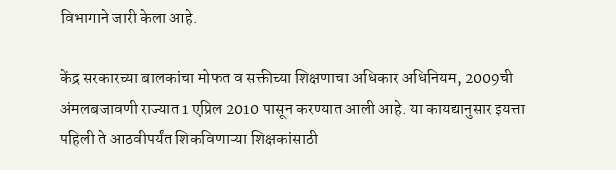विभागाने जारी केला आहे.

केंद्र सरकारच्या बालकांचा मोफत व सक्तीच्या शिक्षणाचा अधिकार अधिनियम, 2009ची अंमलबजावणी राज्यात 1 एप्रिल 2010 पासून करण्यात आली आहे. या कायद्यानुसार इयत्ता पहिली ते आठवीपर्यंत शिकविणाऱ्या शिक्षकांसाठी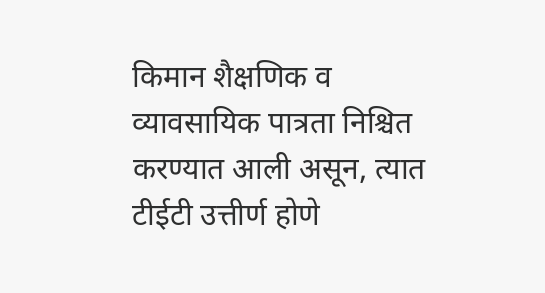किमान शैक्षणिक व व्यावसायिक पात्रता निश्चित करण्यात आली असून, त्यात टीईटी उत्तीर्ण होणे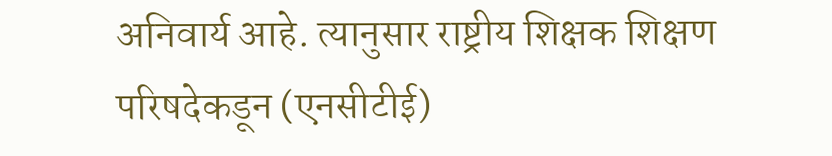अनिवार्य आहे. त्यानुसार राष्ट्रीय शिक्षक शिक्षण परिषदेकडून (एनसीटीई)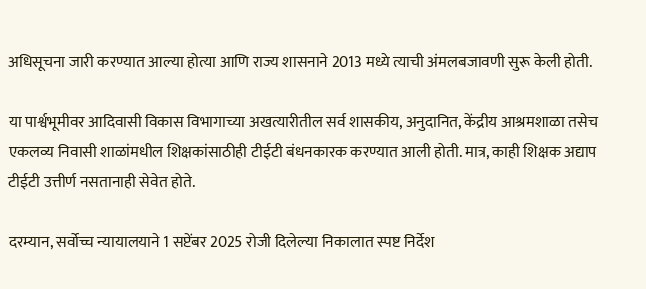अधिसूचना जारी करण्यात आल्या होत्या आणि राज्य शासनाने 2013 मध्ये त्याची अंमलबजावणी सुरू केली होती.

या पार्श्वभूमीवर आदिवासी विकास विभागाच्या अखत्यारीतील सर्व शासकीय, अनुदानित, केंद्रीय आश्रमशाळा तसेच एकलव्य निवासी शाळांमधील शिक्षकांसाठीही टीईटी बंधनकारक करण्यात आली होती. मात्र, काही शिक्षक अद्याप टीईटी उत्तीर्ण नसतानाही सेवेत होते.

दरम्यान, सर्वोच्च न्यायालयाने 1 सप्टेंबर 2025 रोजी दिलेल्या निकालात स्पष्ट निर्देश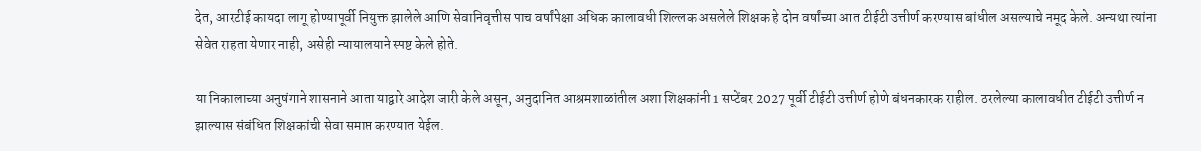देत, आरटीई कायदा लागू होण्यापूर्वी नियुक्त झालेले आणि सेवानिवृत्तीस पाच वर्षांपेक्षा अधिक कालावधी शिल्लक असलेले शिक्षक हे दोन वर्षांच्या आत टीईटी उत्तीर्ण करण्यास बांधील असल्याचे नमूद केले. अन्यथा त्यांना सेवेत राहता येणार नाही, असेही न्यायालयाने स्पष्ट केले होते.

या निकालाच्या अनुषंगाने शासनाने आता याद्वारे आदेश जारी केले असून, अनुदानित आश्रमशाळांतील अशा शिक्षकांनी 1 सप्टेंबर 2027 पूर्वी टीईटी उत्तीर्ण होणे बंधनकारक राहील. ठरलेल्या कालावधीत टीईटी उत्तीर्ण न झाल्यास संबंधित शिक्षकांची सेवा समाप्त करण्यात येईल.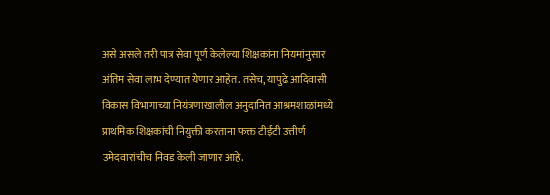असे असले तरी पात्र सेवा पूर्ण केलेल्या शिक्षकांना नियमांनुसार अंतिम सेवा लाभ देण्यात येणार आहेत. तसेच, यापुढे आदिवासी विकास विभागाच्या नियंत्रणाखालील अनुदानित आश्रमशाळांमध्ये प्राथमिक शिक्षकांची नियुक्ती करताना फक्त टीईटी उत्तीर्ण उमेदवारांचीच निवड केली जाणार आहे.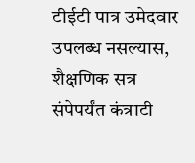टीईटी पात्र उमेदवार उपलब्ध नसल्यास, शैक्षणिक सत्र संपेपर्यंत कंत्राटी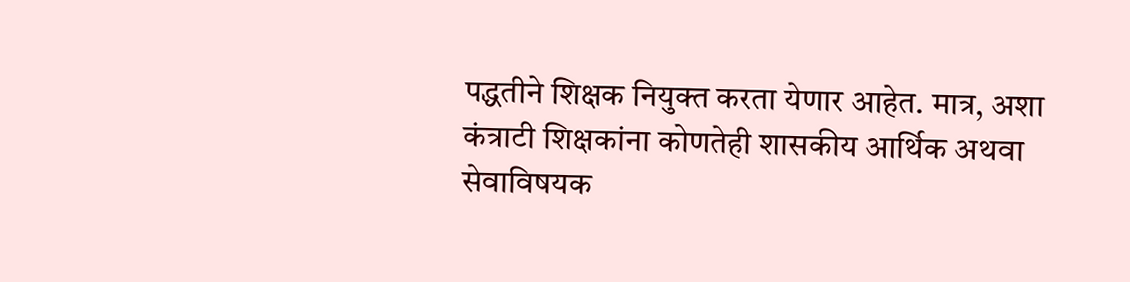पद्धतीने शिक्षक नियुक्त करता येणार आहेत. मात्र, अशा कंत्राटी शिक्षकांना कोणतेही शासकीय आर्थिक अथवा सेवाविषयक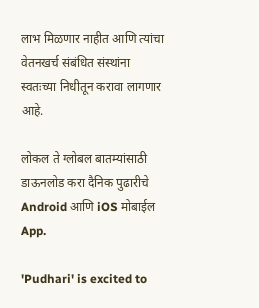लाभ मिळणार नाहीत आणि त्यांचा वेतनखर्च संबंधित संस्थांना स्वतःच्या निधीतून करावा लागणार आहे.

लोकल ते ग्लोबल बातम्यांसाठी डाऊनलोड करा दैनिक पुढारीचे Android आणि iOS मोबाईल App.

'Pudhari' is excited to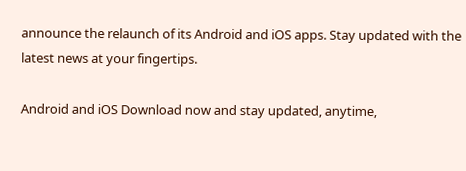announce the relaunch of its Android and iOS apps. Stay updated with the latest news at your fingertips.

Android and iOS Download now and stay updated, anytime,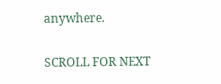anywhere.

SCROLL FOR NEXT